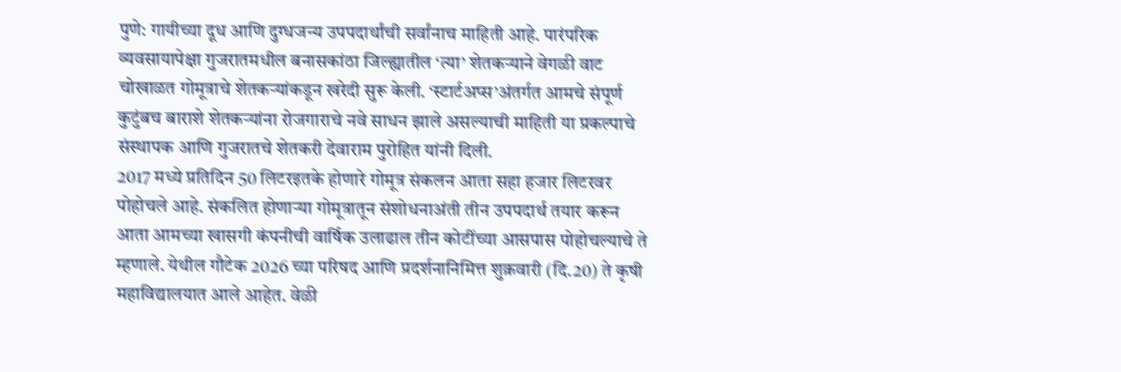पुणे: गायीच्या दूध आणि दुग्धजन्य उपपदार्थांची सर्वांनाच माहिती आहे. पारंपरिक व्यवसायापेक्षा गुजरातमधील बनासकांठा जिल्ह्यातील ‘त्या’ शेतकऱ्याने वेगळी वाट चोखाळत गोमूत्राचे शेतकऱ्यांकडून खरेदी सुरू केली. ‘स्टार्टअप्स’अंतर्गत आमचे संपूर्ण कुटुंबच बाराशे शेतकऱ्यांना रोजगाराचे नवे साधन झाले असल्याची माहिती या प्रकल्पाचे संस्थापक आणि गुजरातचे शेतकरी देवाराम पुरोहित यांनी दिली.
2017 मध्ये प्रतिदिन 50 लिटरइतके होणारे गोमूत्र संकलन आता सहा हजार लिटरवर पोहोचले आहे. संकलित होणाऱ्या गोमूत्रातून संशोधनाअंती तीन उपपदार्थ तयार करून आता आमच्या खासगी कंपनीची वार्षिक उलाढाल तीन कोटींच्या आसपास पोहोचल्याचे ते म्हणाले. येथील गौटेक 2026 च्या परिषद आणि प्रदर्शनानिमित्त शुक्रवारी (दि.20) ते कृषी महाविद्यालयात आले आहेत. वेळी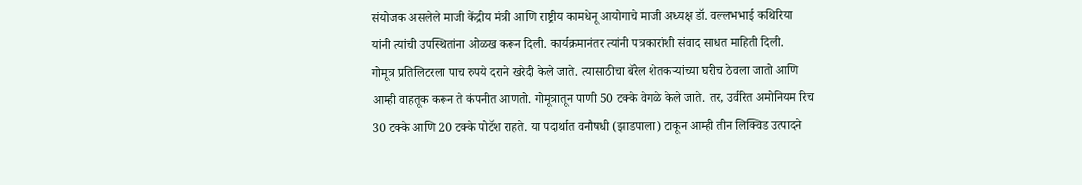संयोजक असलेले माजी केंद्रीय मंत्री आणि राष्ट्रीय कामधेनू आयोगाचे माजी अध्यक्ष डॉ. वल्लभभाई कथिरिया यांनी त्यांची उपस्थितांना ओळख करून दिली. कार्यक्रमानंतर त्यांनी पत्रकारांशी संवाद साधत माहिती दिली.
गोमूत्र प्रतिलिटरला पाच रुपये दराने खरेदी केले जाते. त्यासाठीचा बॅरेल शेतकऱ्यांच्या घरीच ठेवला जातो आणि आम्ही वाहतूक करून ते कंपनीत आणतो. गोमूत्रातून पाणी 50 टक्के वेगळे केले जाते. तर, उर्वरित अमोनियम रिच 30 टक्के आणि 20 टक्के पोटॅश राहते. या पदार्थात वनौषधी (झाडपाला) टाकून आम्ही तीन लिक्विड उत्पादने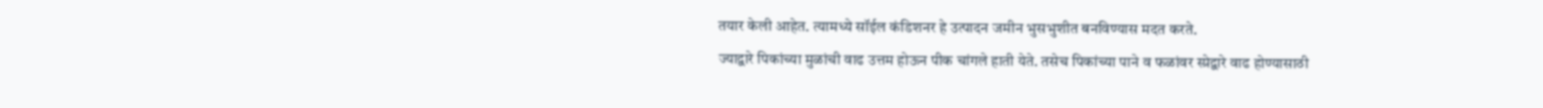तयार केली आहेत. त्यामध्ये सॉईल कंडिशनर हे उत्पादन जमीन भुसभुशीत बनविण्यास मदत करते.
ज्याद्वारे पिकांच्या मुळांची वाढ उत्तम होऊन पीक चांगले हाती येते. तसेच पिकांच्या पाने व फळांवर स्प्रेद्वारे वाढ होण्यासाठी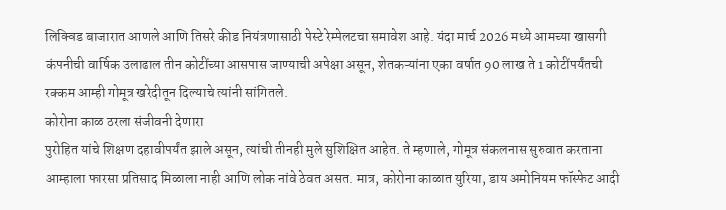लिक्विड बाजारात आणले आणि तिसरे कीड नियंत्रणासाठी पेस्टे रेम्पेलटचा समावेश आहे. यंदा मार्च 2026 मध्ये आमच्या खासगी कंपनीची वार्षिक उलाढाल तीन कोटींच्या आसपास जाण्याची अपेक्षा असून, शेतकऱ्यांना एका वर्षात 90 लाख ते 1 कोटींपर्यंतची रक्कम आम्ही गोमूत्र खरेदीतून दिल्याचे त्यांनी सांगितले.
कोरोना काळ ठरला संजीवनी देणारा
पुरोहित यांचे शिक्षण दहावीपर्यंत झाले असून, त्यांची तीनही मुले सुशिक्षित आहेत. ते म्हणाले, गोमूत्र संकलनास सुरुवात करताना आम्हाला फारसा प्रतिसाद मिळाला नाही आणि लोक नांवे ठेवत असत. मात्र, कोरोना काळात युरिया, डाय अमोनियम फॉस्फेट आदी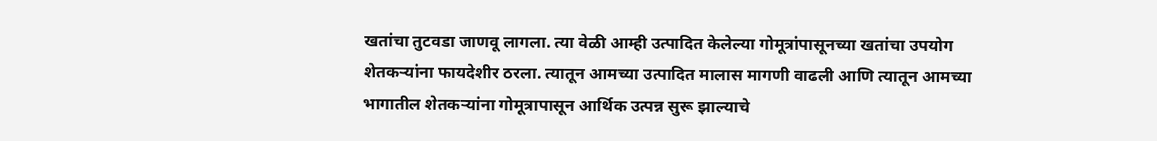खतांचा तुटवडा जाणवू लागला. त्या वेळी आम्ही उत्पादित केलेल्या गोमूत्रांपासूनच्या खतांचा उपयोग शेतकऱ्यांना फायदेशीर ठरला. त्यातून आमच्या उत्पादित मालास मागणी वाढली आणि त्यातून आमच्या भागातील शेतकऱ्यांना गोमूत्रापासून आर्थिक उत्पन्न सुरू झाल्याचे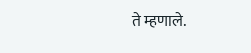ते म्हणाले.